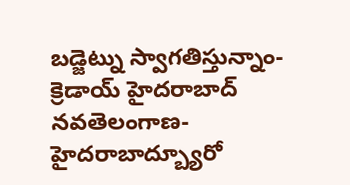బడ్జెట్ను స్వాగతిస్తున్నాం- క్రెడాయ్ హైదరాబాద్
నవతెలంగాణ-హైదరాబాద్బ్యూరో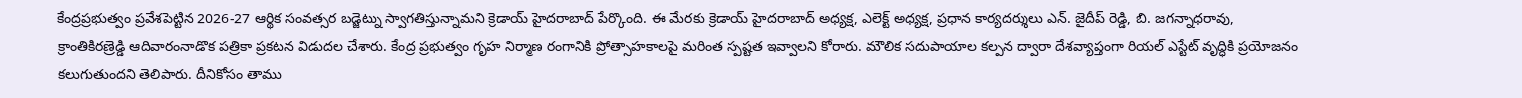కేంద్రప్రభుత్వం ప్రవేశపెట్టిన 2026-27 ఆర్థిక సంవత్సర బడ్జెట్ను స్వాగతిస్తున్నామని క్రెడాయ్ హైదరాబాద్ పేర్కొంది. ఈ మేరకు క్రెడాయ్ హైదరాబాద్ అధ్యక్ష, ఎలెక్ట్ అధ్యక్ష, ప్రధాన కార్యదర్శులు ఎన్. జైదీప్ రెడ్డి, బి. జగన్నాధరావు, క్రాంతికిరణ్రెడ్డి ఆదివారంనాడొక పత్రికా ప్రకటన విడుదల చేశారు. కేంద్ర ప్రభుత్వం గృహ నిర్మాణ రంగానికి ప్రోత్సాహకాలపై మరింత స్పష్టత ఇవ్వాలని కోరారు. మౌలిక సదుపాయాల కల్పన ద్వారా దేశవ్యాప్తంగా రియల్ ఎస్టేట్ వృద్ధికి ప్రయోజనం కలుగుతుందని తెలిపారు. దీనికోసం తాము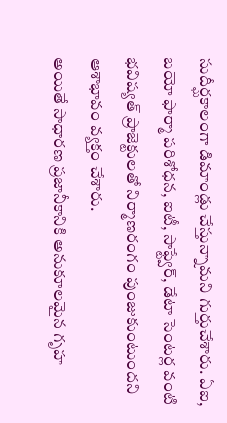సుదీర్ఘకాలంగా డిమాండ్లు చేస్తున్నామని గుర్తుచేశారు. ఏఐ, బయో ఫార్మా పరిశోధన, ఐటీ, సాఫ్ట్వేర్, డేటా సెంటర్ల వంటి భవిష్యత్ ప్రాజెక్టులతో నిర్మాణరంగం పుంజుకుంటుందని ఆశాభావం వ్యక్తం చేశారు.
అయితే సాధారణ ప్రజానీకానికి అనుకూలమైన గృహ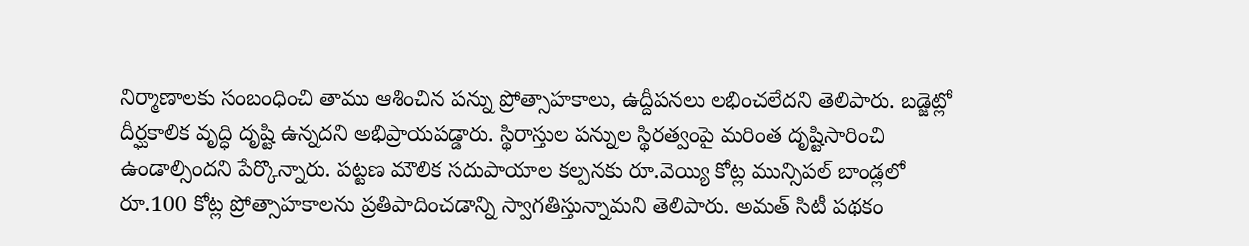నిర్మాణాలకు సంబంధించి తాము ఆశించిన పన్ను ప్రోత్సాహకాలు, ఉద్దీపనలు లభించలేదని తెలిపారు. బడ్జెట్లో దీర్ఘకాలిక వృద్ధి దృష్టి ఉన్నదని అభిప్రాయపడ్డారు. స్థిరాస్తుల పన్నుల స్థిరత్వంపై మరింత దృష్టిసారించి ఉండాల్సిందని పేర్కొన్నారు. పట్టణ మౌలిక సదుపాయాల కల్పనకు రూ.వెయ్యి కోట్ల మున్సిపల్ బాండ్లలో రూ.100 కోట్ల ప్రోత్సాహకాలను ప్రతిపాదించడాన్ని స్వాగతిస్తున్నామని తెలిపారు. అమత్ సిటీ పథకం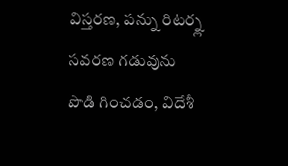విస్తరణ, పన్ను రిటర్న్ల సవరణ గడువును పొడి గించడం, విదేశీ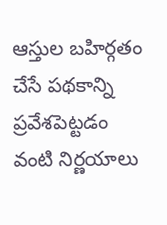ఆస్తుల బహిర్గతం చేసే పథకాన్ని ప్రవేశపెట్టడం వంటి నిర్ణయాలు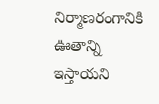నిర్మాణరంగానికి ఊతాన్ని ఇస్తాయని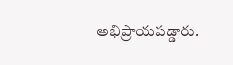అభిప్రాయపడ్డారు.